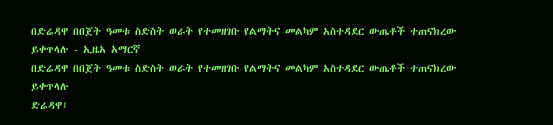በድሬዳዋ በበጀት ዓመቱ ስድስት ወራት የተመዘገቡ የልማትና መልካም አስተዳደር ውጤቶች ተጠናክረው ይቀጥላሉ - ኢዜአ አማርኛ
በድሬዳዋ በበጀት ዓመቱ ስድስት ወራት የተመዘገቡ የልማትና መልካም አስተዳደር ውጤቶች ተጠናክረው ይቀጥላሉ
ድሬዳዋ፤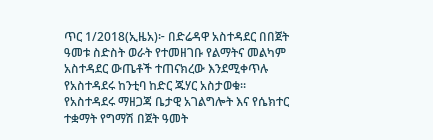ጥር 1/2018(ኢዜአ)፦ በድሬዳዋ አስተዳደር በበጀት ዓመቱ ስድስት ወራት የተመዘገቡ የልማትና መልካም አስተዳደር ውጤቶች ተጠናክረው እንደሚቀጥሉ የአስተዳደሩ ከንቲባ ከድር ጁሃር አስታወቁ።
የአስተዳደሩ ማዘጋጃ ቤታዊ አገልግሎት እና የሴክተር ተቋማት የግማሽ በጀት ዓመት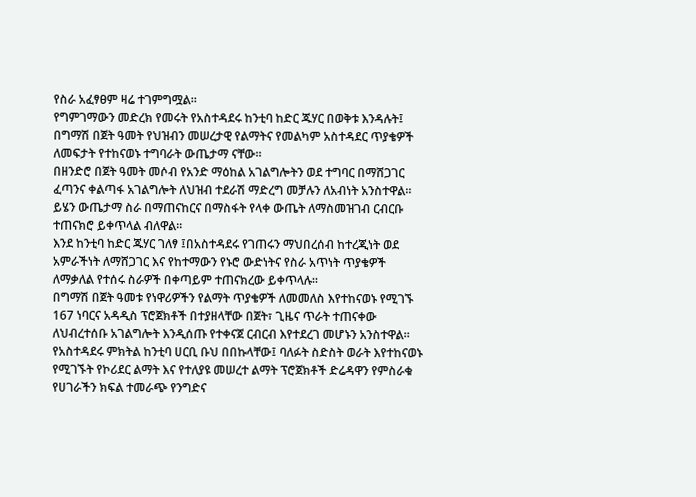የስራ አፈፃፀም ዛሬ ተገምግሟል።
የግምገማውን መድረክ የመሩት የአስተዳደሩ ከንቲባ ከድር ጁሃር በወቅቱ እንዳሉት፤ በግማሽ በጀት ዓመት የህዝብን መሠረታዊ የልማትና የመልካም አስተዳደር ጥያቄዎች ለመፍታት የተከናወኑ ተግባራት ውጤታማ ናቸው።
በዘንድሮ በጀት ዓመት መሶብ የአንድ ማዕከል አገልግሎትን ወደ ተግባር በማሸጋገር ፈጣንና ቀልጣፋ አገልግሎት ለህዝብ ተደራሽ ማድረግ መቻሉን ለአብነት አንስተዋል።
ይሄን ውጤታማ ስራ በማጠናከርና በማስፋት የላቀ ውጤት ለማስመዝገብ ርብርቡ ተጠናክሮ ይቀጥላል ብለዋል።
እንደ ከንቲባ ከድር ጁሃር ገለፃ ፤በአስተዳደሩ የገጠሩን ማህበረሰብ ከተረጂነት ወደ አምራችነት ለማሸጋገር እና የከተማውን የኑሮ ውድነትና የስራ አጥነት ጥያቄዎች ለማቃለል የተሰሩ ስራዎች በቀጣይም ተጠናክረው ይቀጥላሉ።
በግማሽ በጀት ዓመቱ የነዋሪዎችን የልማት ጥያቄዎች ለመመለስ እየተከናወኑ የሚገኙ 167 ነባርና አዳዲስ ፕሮጀክቶች በተያዘላቸው በጀት፣ ጊዜና ጥራት ተጠናቀው ለህብረተሰቡ አገልግሎት እንዲሰጡ የተቀናጀ ርብርብ እየተደረገ መሆኑን አንስተዋል።
የአስተዳደሩ ምክትል ከንቲባ ሀርቢ ቡህ በበኩላቸው፤ ባለፉት ስድስት ወራት እየተከናወኑ የሚገኙት የኮሪደር ልማት እና የተለያዩ መሠረተ ልማት ፕሮጀክቶች ድሬዳዋን የምስራቁ የሀገራችን ክፍል ተመራጭ የንግድና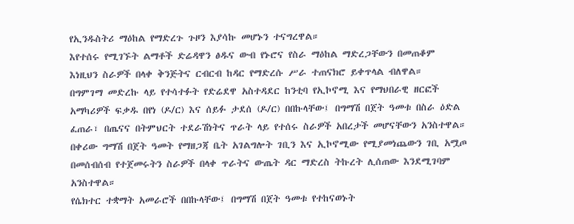የኢንዱስትሪ ማዕከል የማድረጉ ጉዞን እያሳኩ መሆኑን ተናግረዋል።
እየተሰሩ የሚገኙት ልማቶች ድሬዳዋን ፅዱና ውብ የኑሮና የስራ ማዕከል ማድረጋቸውን በመጠቆም እነዚህን ስራዎች በላቀ ቅንጅትና ርብርብ ከዳር የማድረሱ ሥራ ተጠናክሮ ይቀጥላል ብለዋል።
በግምገማ መድረኩ ላይ የተሳተፉት የድሬደዋ አስተዳደር ከንቲባ የኢኮኖሚ እና የማህበራዊ ዘርፎች አማካሪዎች ፍቃዱ በየነ (ዶ/ር) እና ሰይፉ ታደሰ (ዶ/ር) በበኩላቸው፤ በግማሽ በጀት ዓመቱ በስራ ዕድል ፈጠራ፣ በጤናና በትምህርት ተደራሽነትና ጥራት ላይ የተሰሩ ስራዎች አበረታች መሆናቸውን አንስተዋል።
በቀሪው ግማሽ በጀት ዓመት የማዘጋጃ ቤት አገልግሎት ገቢን እና ኢኮኖሚው የሚያመነጨውን ገቢ አሟጦ በመሰብሰብ የተጀመሩትን ስራዎች በላቀ ጥራትና ውጤት ዳር ማድረስ ትኩረት ሊሰጠው እንደሚገባም አንስተዋል።
የሴክተር ተቋማት አመራሮች በበኩላቸው፤ በግማሽ በጀት ዓመቱ የተከናወኑት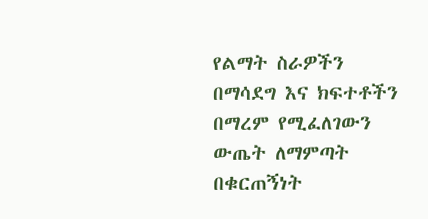የልማት ስራዎችን በማሳደግ እና ክፍተቶችን በማረም የሚፈለገውን ውጤት ለማምጣት በቁርጠኝነት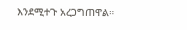እንደሚተጉ አረጋግጠዋል።